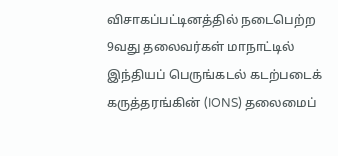விசாகப்பட்டினத்தில் நடைபெற்ற 9வது தலைவர்கள் மாநாட்டில் இந்தியப் பெருங்கடல் கடற்படைக் கருத்தரங்கின் (IONS) தலைமைப்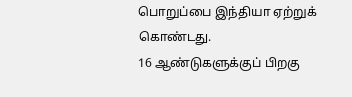பொறுப்பை இந்தியா ஏற்றுக் கொண்டது.
16 ஆண்டுகளுக்குப் பிறகு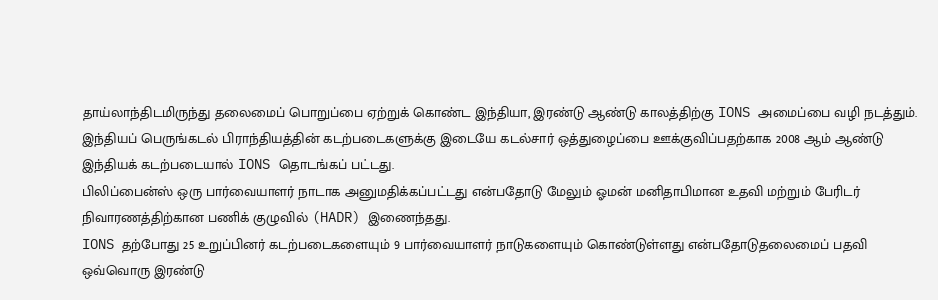தாய்லாந்திடமிருந்து தலைமைப் பொறுப்பை ஏற்றுக் கொண்ட இந்தியா, இரண்டு ஆண்டு காலத்திற்கு IONS அமைப்பை வழி நடத்தும்.
இந்தியப் பெருங்கடல் பிராந்தியத்தின் கடற்படைகளுக்கு இடையே கடல்சார் ஒத்துழைப்பை ஊக்குவிப்பதற்காக 2008 ஆம் ஆண்டு இந்தியக் கடற்படையால் IONS தொடங்கப் பட்டது.
பிலிப்பைன்ஸ் ஒரு பார்வையாளர் நாடாக அனுமதிக்கப்பட்டது என்பதோடு மேலும் ஓமன் மனிதாபிமான உதவி மற்றும் பேரிடர் நிவாரணத்திற்கான பணிக் குழுவில் (HADR) இணைந்தது.
IONS தற்போது 25 உறுப்பினர் கடற்படைகளையும் 9 பார்வையாளர் நாடுகளையும் கொண்டுள்ளது என்பதோடுதலைமைப் பதவி ஒவ்வொரு இரண்டு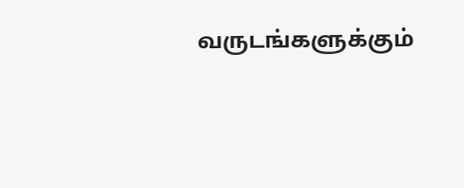வருடங்களுக்கும்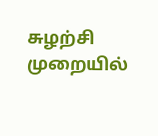சுழற்சி முறையில்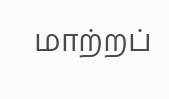மாற்றப்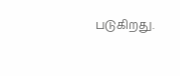படுகிறது.